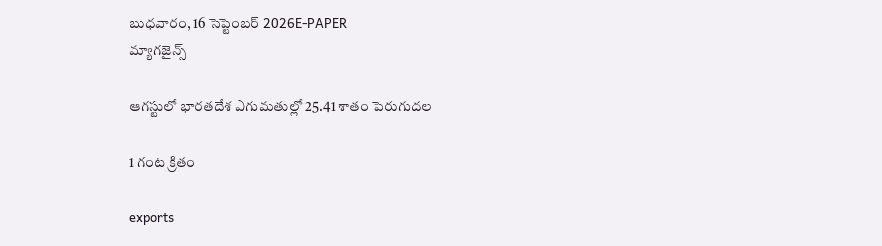బుధవారం, 16 సెప్టెంబర్ 2026E-PAPER
మ్యాగజైన్స్

ఆగస్టులో భారతదేశ ఎగుమతుల్లో 25.41 శాతం పెరుగుదల

1 గంట క్రితం

exports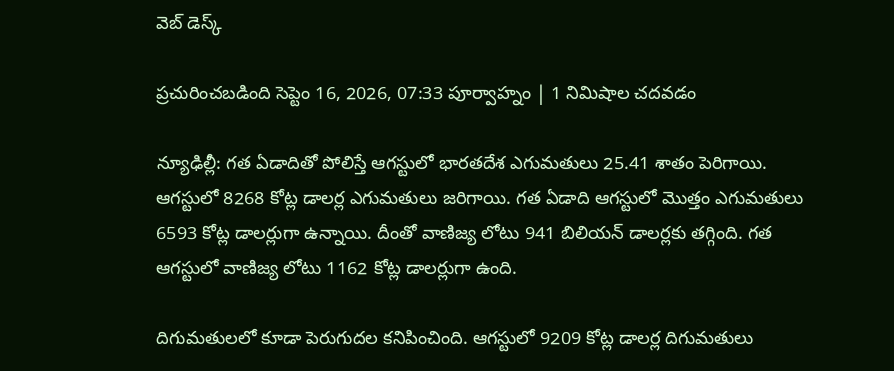వెబ్ డెస్క్

ప్రచురించబడింది సెప్టెం 16, 2026, 07:33 పూర్వాహ్నం | 1 నిమిషాల చదవడం

న్యూఢిల్లీ: గత ఏడాదితో పోలిస్తే ఆగస్టులో భారతదేశ ఎగుమతులు 25.41 శాతం పెరిగాయి. ఆగస్టులో 8268 కోట్ల డాలర్ల ఎగుమతులు జరిగాయి. గత ఏడాది ఆగస్టులో మొత్తం ఎగుమతులు 6593 కోట్ల డాలర్లుగా ఉన్నాయి. దీంతో వాణిజ్య లోటు 941 బిలియన్ డాలర్లకు తగ్గింది. గత ఆగస్టులో వాణిజ్య లోటు 1162 కోట్ల డాలర్లుగా ఉంది.

దిగుమతులలో కూడా పెరుగుదల కనిపించింది. ఆగస్టులో 9209 కోట్ల డాలర్ల దిగుమతులు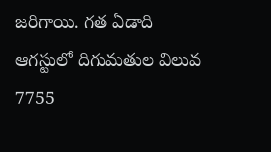జరిగాయి. గత ఏడాది ఆగస్టులో దిగుమతుల విలువ 7755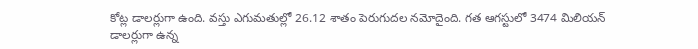కోట్ల డాలర్లుగా ఉంది. వస్తు ఎగుమతుల్లో 26.12 శాతం పెరుగుదల నమోదైంది. గత ఆగస్టులో 3474 మిలియన్ డాలర్లుగా ఉన్న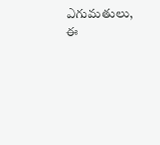ఎగుమతులు, ఈ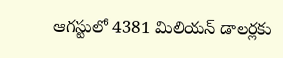ఆగస్టులో 4381 మిలియన్ డాలర్లకు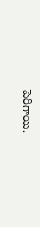పెరిగాయి.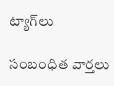ట్యాగ్‌లు

సంబంధిత వార్తలు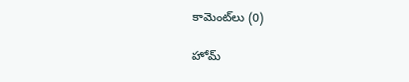కామెంట్‌లు (0)

హోమ్